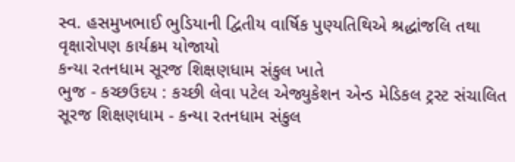સ્વ. હસમુખભાઈ ભુડિયાની દ્વિતીય વાર્ષિક પુણ્યતિથિએ શ્રદ્ધાંજલિ તથા વૃક્ષારોપણ કાર્યક્રમ યોજાયો
કન્યા રતનધામ સૂરજ શિક્ષણધામ સંકુલ ખાતે
ભુજ - કચ્છઉદય : કચ્છી લેવા પટેલ એજ્યુકેશન એન્ડ મેડિકલ ટ્રસ્ટ સંચાલિત સૂરજ શિક્ષણધામ - કન્યા રતનધામ સંકુલ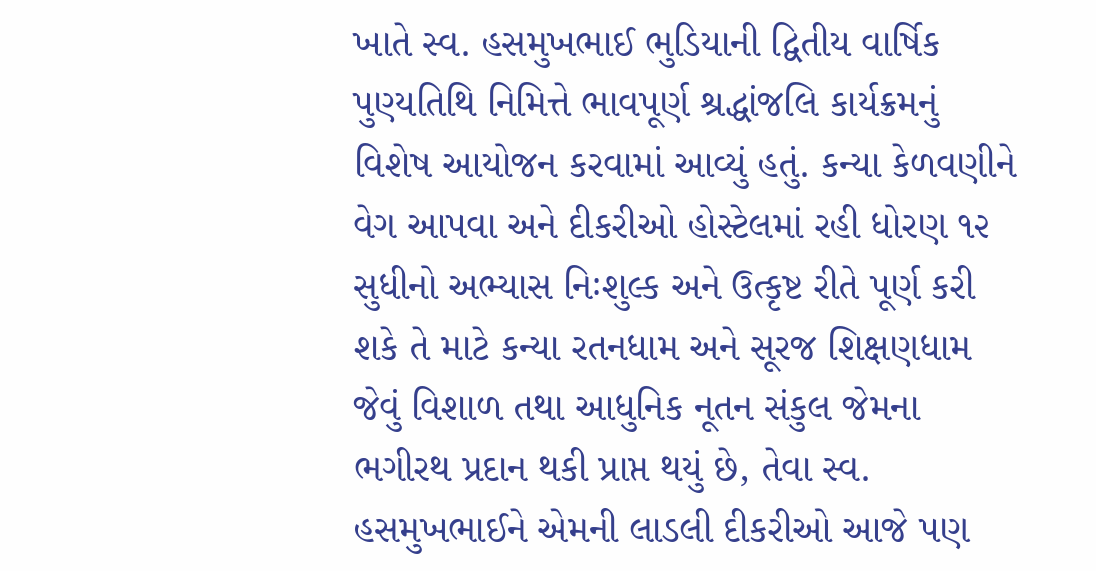ખાતે સ્વ. હસમુખભાઈ ભુડિયાની દ્વિતીય વાર્ષિક પુણ્યતિથિ નિમિત્તે ભાવપૂર્ણ શ્રદ્ધાંજલિ કાર્યક્રમનું વિશેષ આયોજન કરવામાં આવ્યું હતું. કન્યા કેળવણીને વેગ આપવા અને દીકરીઓ હોસ્ટેલમાં રહી ધોરણ ૧૨ સુધીનો અભ્યાસ નિઃશુલ્ક અને ઉત્કૃષ્ટ રીતે પૂર્ણ કરી શકે તે માટે કન્યા રતનધામ અને સૂરજ શિક્ષણધામ જેવું વિશાળ તથા આધુનિક નૂતન સંકુલ જેમના ભગીરથ પ્રદાન થકી પ્રાપ્ત થયું છે, તેવા સ્વ. હસમુખભાઈને એમની લાડલી દીકરીઓ આજે પણ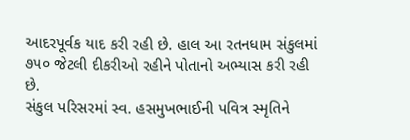આદરપૂર્વક યાદ કરી રહી છે. હાલ આ રતનધામ સંકુલમાં ૭૫૦ જેટલી દીકરીઓ રહીને પોતાનો અભ્યાસ કરી રહી છે.
સંકુલ પરિસરમાં સ્વ. હસમુખભાઈની પવિત્ર સ્મૃતિને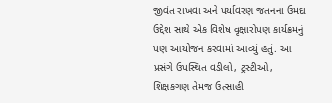જીવંત રાખવા અને પર્યાવરણ જતનના ઉમદા ઉદ્દેશ સાથે એક વિશેષ વૃક્ષારોપણ કાર્યક્રમનું પણ આયોજન કરવામાં આવ્યું હતું. આ પ્રસંગે ઉપસ્થિત વડીલો, ટ્રસ્ટીઓ, શિક્ષકગણ તેમજ ઉત્સાહી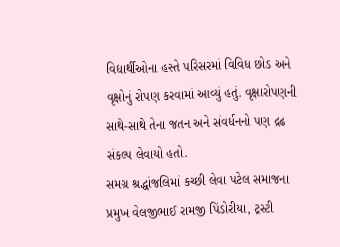વિદ્યાર્થીઓના હસ્તે પરિસરમાં વિવિધ છોડ અને વૃક્ષોનું રોપણ કરવામાં આવ્યું હતું. વૃક્ષારોપણની સાથે-સાથે તેના જતન અને સંવર્ધનનો પણ દ્રઢ સંકલ્પ લેવાયો હતો.
સમગ્ર શ્રદ્ધાંજલિમાં કચ્છી લેવા પટેલ સમાજના પ્રમુખ વેલજીભાઈ રામજી પિંડોરીયા, ટ્રસ્ટી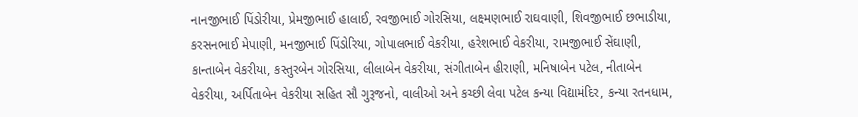નાનજીભાઈ પિંડોરીયા, પ્રેમજીભાઈ હાલાઈ, રવજીભાઈ ગોરસિયા, લક્ષ્મણભાઈ રાઘવાણી, શિવજીભાઈ છભાડીયા, કરસનભાઈ મેપાણી, મનજીભાઈ પિંડોરિયા, ગોપાલભાઈ વેકરીયા, હરેશભાઈ વેકરીયા, રામજીભાઈ સેંઘાણી, કાન્તાબેન વેકરીયા, કસ્તુરબેન ગોરસિયા, લીલાબેન વેકરીયા, સંગીતાબેન હીરાણી, મનિષાબેન પટેલ, નીતાબેન વેકરીયા, અર્પિતાબેન વેકરીયા સહિત સૌ ગુરૂજનો, વાલીઓ અને કચ્છી લેવા પટેલ કન્યા વિદ્યામંદિર, કન્યા રતનધામ,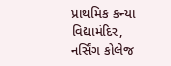પ્રાથમિક કન્યા વિદ્યામંદિર, નર્સિંગ કોલેજ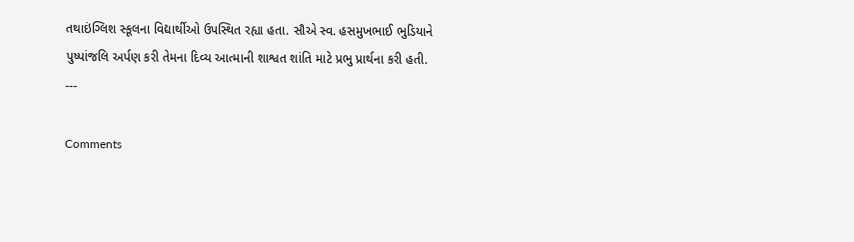તથાઇંગ્લિશ સ્કૂલના વિદ્યાર્થીઓ ઉપસ્થિત રહ્યા હતા. સૌએ સ્વ. હસમુખભાઈ ભુડિયાને પુષ્પાંજલિ અર્પણ કરી તેમના દિવ્ય આત્માની શાશ્વત શાંતિ માટે પ્રભુ પ્રાર્થના કરી હતી.
---

Comments